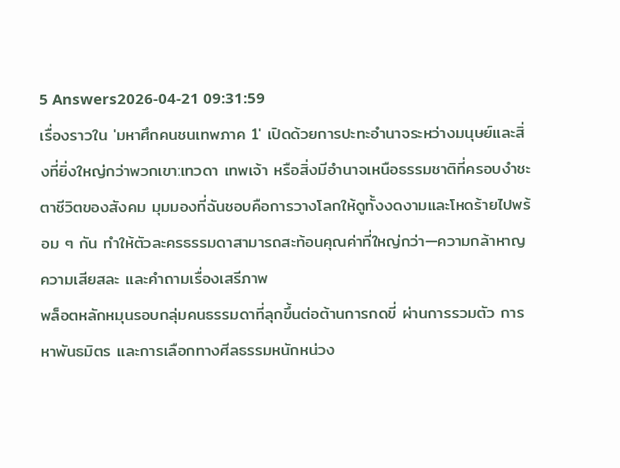5 Answers2026-04-21 09:31:59
เรื่องราวใน 'มหาศึกคนชนเทพภาค 1' เปิดด้วยการปะทะอำนาจระหว่างมนุษย์และสิ่งที่ยิ่งใหญ่กว่าพวกเขา:เทวดา เทพเจ้า หรือสิ่งมีอำนาจเหนือธรรมชาติที่ครอบงำชะตาชีวิตของสังคม มุมมองที่ฉันชอบคือการวางโลกให้ดูทั้งงดงามและโหดร้ายไปพร้อม ๆ กัน ทำให้ตัวละครธรรมดาสามารถสะท้อนคุณค่าที่ใหญ่กว่า—ความกล้าหาญ ความเสียสละ และคำถามเรื่องเสรีภาพ
พล็อตหลักหมุนรอบกลุ่มคนธรรมดาที่ลุกขึ้นต่อต้านการกดขี่ ผ่านการรวมตัว การหาพันธมิตร และการเลือกทางศีลธรรมหนักหน่วง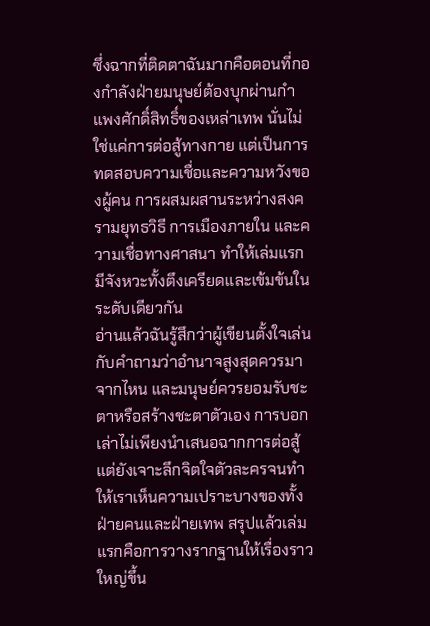ซึ่งฉากที่ติดตาฉันมากคือตอนที่กองกำลังฝ่ายมนุษย์ต้องบุกผ่านกำแพงศักดิ์สิทธิ์ของเหล่าเทพ นั่นไม่ใช่แค่การต่อสู้ทางกาย แต่เป็นการทดสอบความเชื่อและความหวังของผู้คน การผสมผสานระหว่างสงครามยุทธวิธี การเมืองภายใน และความเชื่อทางศาสนา ทำให้เล่มแรกมีจังหวะทั้งตึงเครียดและเข้มข้นในระดับเดียวกัน
อ่านแล้วฉันรู้สึกว่าผู้เขียนตั้งใจเล่นกับคำถามว่าอำนาจสูงสุดควรมาจากไหน และมนุษย์ควรยอมรับชะตาหรือสร้างชะตาตัวเอง การบอกเล่าไม่เพียงนำเสนอฉากการต่อสู้ แต่ยังเจาะลึกจิตใจตัวละครจนทำให้เราเห็นความเปราะบางของทั้งฝ่ายคนและฝ่ายเทพ สรุปแล้วเล่มแรกคือการวางรากฐานให้เรื่องราวใหญ่ขึ้น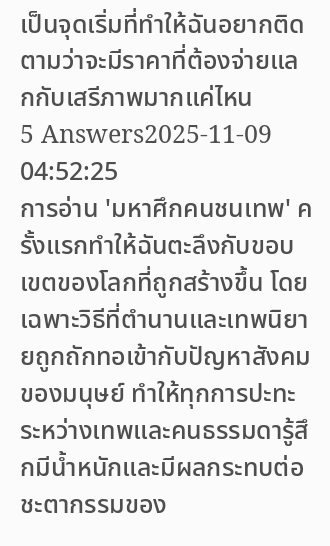เป็นจุดเริ่มที่ทำให้ฉันอยากติดตามว่าจะมีราคาที่ต้องจ่ายแลกกับเสรีภาพมากแค่ไหน
5 Answers2025-11-09 04:52:25
การอ่าน 'มหาศึกคนชนเทพ' ครั้งแรกทำให้ฉันตะลึงกับขอบเขตของโลกที่ถูกสร้างขึ้น โดยเฉพาะวิธีที่ตำนานและเทพนิยายถูกถักทอเข้ากับปัญหาสังคมของมนุษย์ ทำให้ทุกการปะทะระหว่างเทพและคนธรรมดารู้สึกมีน้ำหนักและมีผลกระทบต่อชะตากรรมของ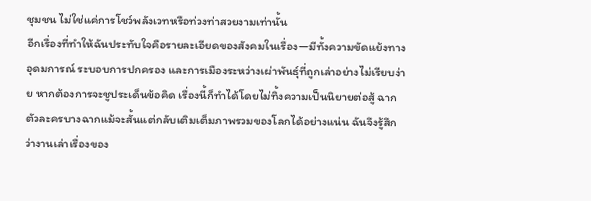ชุมชน ไม่ใช่แค่การโชว์พลังเวทหรือท่วงท่าสวยงามเท่านั้น
อีกเรื่องที่ทำให้ฉันประทับใจคือรายละเอียดของสังคมในเรื่อง—มีทั้งความขัดแย้งทางอุดมการณ์ ระบอบการปกครอง และการเมืองระหว่างเผ่าพันธุ์ที่ถูกเล่าอย่างไม่เรียบง่าย หากต้องการจะชูประเด็นข้อคิด เรื่องนี้ก็ทำได้โดยไม่ทิ้งความเป็นนิยายต่อสู้ ฉากตัวละครบางฉากแม้จะสั้นแต่กลับเติมเต็มภาพรวมของโลกได้อย่างแน่น ฉันจึงรู้สึกว่างานเล่าเรื่องของ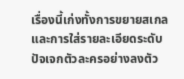เรื่องนี้เก่งทั้งการขยายสเกลและการใส่รายละเอียดระดับปัจเจกตัวละครอย่างลงตัว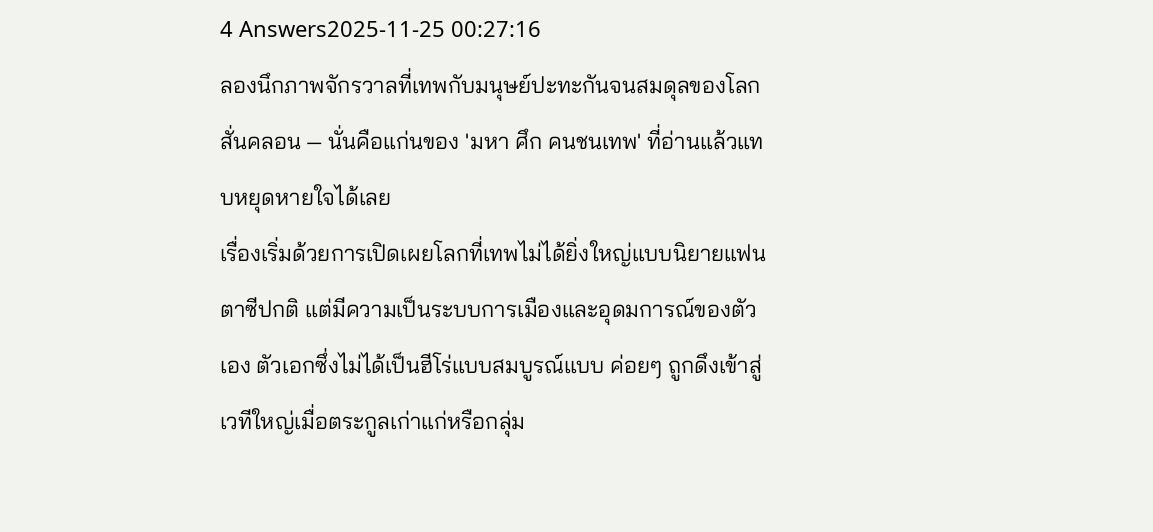4 Answers2025-11-25 00:27:16
ลองนึกภาพจักรวาลที่เทพกับมนุษย์ปะทะกันจนสมดุลของโลกสั่นคลอน — นั่นคือแก่นของ 'มหา ศึก คนชนเทพ' ที่อ่านแล้วแทบหยุดหายใจได้เลย
เรื่องเริ่มด้วยการเปิดเผยโลกที่เทพไม่ได้ยิ่งใหญ่แบบนิยายแฟนตาซีปกติ แต่มีความเป็นระบบการเมืองและอุดมการณ์ของตัวเอง ตัวเอกซึ่งไม่ได้เป็นฮีโร่แบบสมบูรณ์แบบ ค่อยๆ ถูกดึงเข้าสู่เวทีใหญ่เมื่อตระกูลเก่าแก่หรือกลุ่ม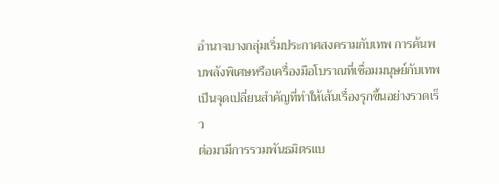อำนาจบางกลุ่มเริ่มประกาศสงครามกับเทพ การค้นพบพลังพิเศษหรือเครื่องมือโบราณที่เชื่อมมนุษย์กับเทพเป็นจุดเปลี่ยนสำคัญที่ทำให้เส้นเรื่องรุกขึ้นอย่างรวดเร็ว
ต่อมามีการรวมพันธมิตรแบ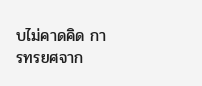บไม่คาดคิด การทรยศจาก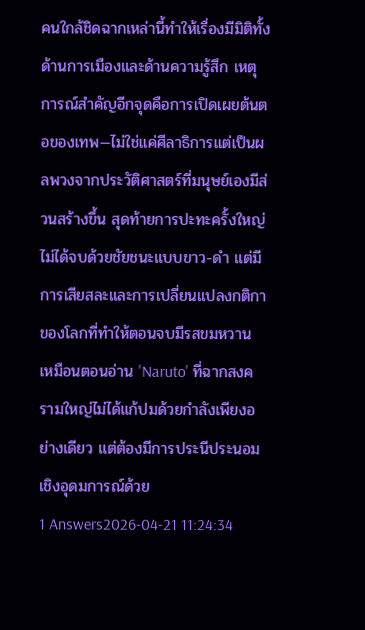คนใกล้ชิดฉากเหล่านี้ทำให้เรื่องมีมิติทั้งด้านการเมืองและด้านความรู้สึก เหตุการณ์สำคัญอีกจุดคือการเปิดเผยต้นตอของเทพ—ไม่ใช่แค่ศีลาธิการแต่เป็นผลพวงจากประวัติศาสตร์ที่มนุษย์เองมีส่วนสร้างขึ้น สุดท้ายการปะทะครั้งใหญ่ไม่ได้จบด้วยชัยชนะแบบขาว-ดำ แต่มีการเสียสละและการเปลี่ยนแปลงกติกาของโลกที่ทำให้ตอนจบมีรสขมหวาน เหมือนตอนอ่าน 'Naruto' ที่ฉากสงครามใหญ่ไม่ได้แก้ปมด้วยกำลังเพียงอย่างเดียว แต่ต้องมีการประนีประนอมเชิงอุดมการณ์ด้วย
1 Answers2026-04-21 11:24:34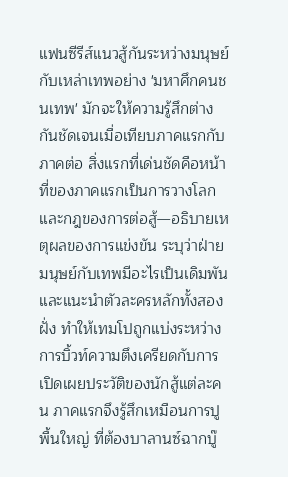แฟนซีรีส์แนวสู้กันระหว่างมนุษย์กับเหล่าเทพอย่าง 'มหาศึกคนชนเทพ' มักจะให้ความรู้สึกต่างกันชัดเจนเมื่อเทียบภาคแรกกับภาคต่อ สิ่งแรกที่เด่นชัดคือหน้าที่ของภาคแรกเป็นการวางโลกและกฎของการต่อสู้—อธิบายเหตุผลของการแข่งขัน ระบุว่าฝ่ายมนุษย์กับเทพมีอะไรเป็นเดิมพัน และแนะนำตัวละครหลักทั้งสองฝั่ง ทำให้เทมโปถูกแบ่งระหว่างการบิ้วท์ความตึงเครียดกับการเปิดเผยประวัติของนักสู้แต่ละคน ภาคแรกจึงรู้สึกเหมือนการปูพื้นใหญ่ ที่ต้องบาลานซ์ฉากบู๊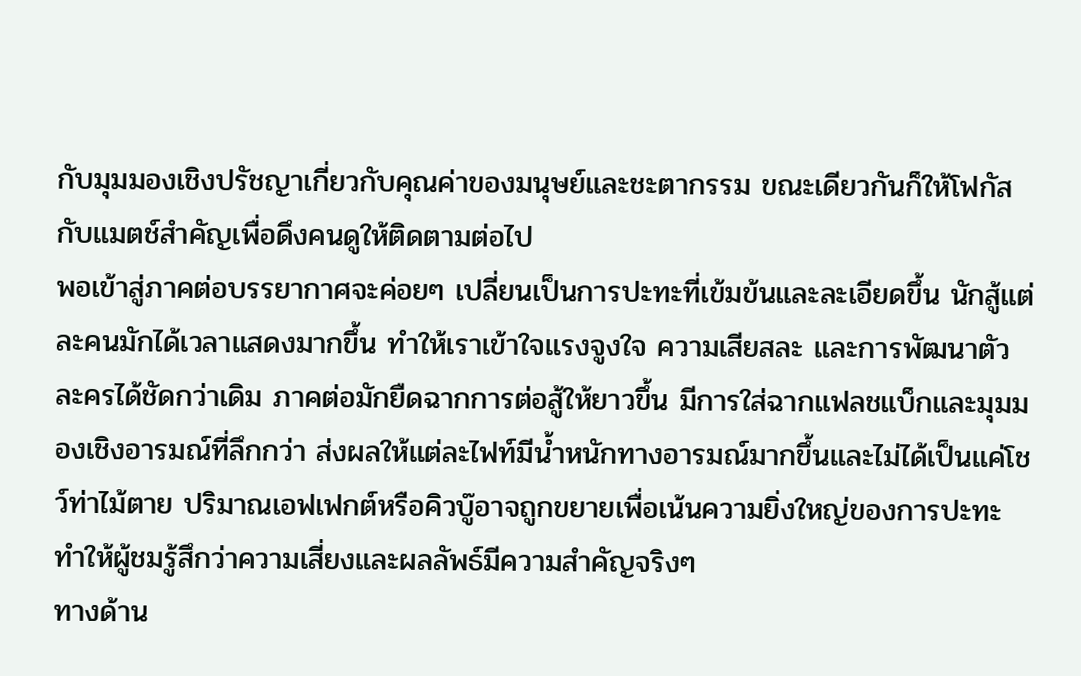กับมุมมองเชิงปรัชญาเกี่ยวกับคุณค่าของมนุษย์และชะตากรรม ขณะเดียวกันก็ให้โฟกัสกับแมตช์สำคัญเพื่อดึงคนดูให้ติดตามต่อไป
พอเข้าสู่ภาคต่อบรรยากาศจะค่อยๆ เปลี่ยนเป็นการปะทะที่เข้มข้นและละเอียดขึ้น นักสู้แต่ละคนมักได้เวลาแสดงมากขึ้น ทำให้เราเข้าใจแรงจูงใจ ความเสียสละ และการพัฒนาตัวละครได้ชัดกว่าเดิม ภาคต่อมักยืดฉากการต่อสู้ให้ยาวขึ้น มีการใส่ฉากแฟลชแบ็กและมุมมองเชิงอารมณ์ที่ลึกกว่า ส่งผลให้แต่ละไฟท์มีน้ำหนักทางอารมณ์มากขึ้นและไม่ได้เป็นแค่โชว์ท่าไม้ตาย ปริมาณเอฟเฟกต์หรือคิวบู๊อาจถูกขยายเพื่อเน้นความยิ่งใหญ่ของการปะทะ ทำให้ผู้ชมรู้สึกว่าความเสี่ยงและผลลัพธ์มีความสำคัญจริงๆ
ทางด้าน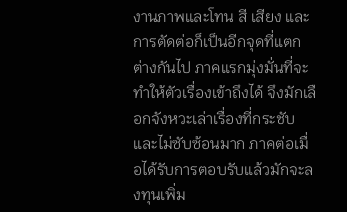งานภาพและโทน สี เสียง และการตัดต่อก็เป็นอีกจุดที่แตกต่างกันไป ภาคแรกมุ่งมั่นที่จะทำให้ตัวเรื่องเข้าถึงได้ จึงมักเลือกจังหวะเล่าเรื่องที่กระชับและไม่ซับซ้อนมาก ภาคต่อเมื่อได้รับการตอบรับแล้วมักจะลงทุนเพิ่ม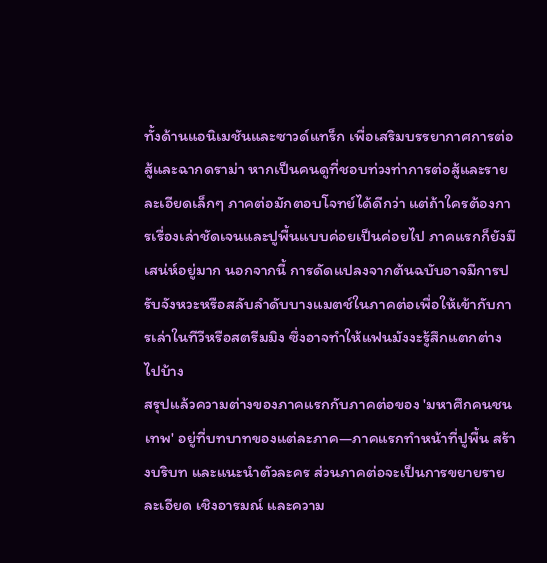ทั้งด้านแอนิเมชันและซาวด์แทร็ก เพื่อเสริมบรรยากาศการต่อสู้และฉากดราม่า หากเป็นคนดูที่ชอบท่วงท่าการต่อสู้และรายละเอียดเล็กๆ ภาคต่อมักตอบโจทย์ได้ดีกว่า แต่ถ้าใครต้องการเรื่องเล่าชัดเจนและปูพื้นแบบค่อยเป็นค่อยไป ภาคแรกก็ยังมีเสน่ห์อยู่มาก นอกจากนี้ การดัดแปลงจากต้นฉบับอาจมีการปรับจังหวะหรือสลับลำดับบางแมตช์ในภาคต่อเพื่อให้เข้ากับการเล่าในทีวีหรือสตรีมมิง ซึ่งอาจทำให้แฟนมังงะรู้สึกแตกต่างไปบ้าง
สรุปแล้วความต่างของภาคแรกกับภาคต่อของ 'มหาศึกคนชนเทพ' อยู่ที่บทบาทของแต่ละภาค—ภาคแรกทำหน้าที่ปูพื้น สร้างบริบท และแนะนำตัวละคร ส่วนภาคต่อจะเป็นการขยายรายละเอียด เชิงอารมณ์ และความ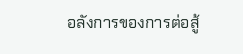อลังการของการต่อสู้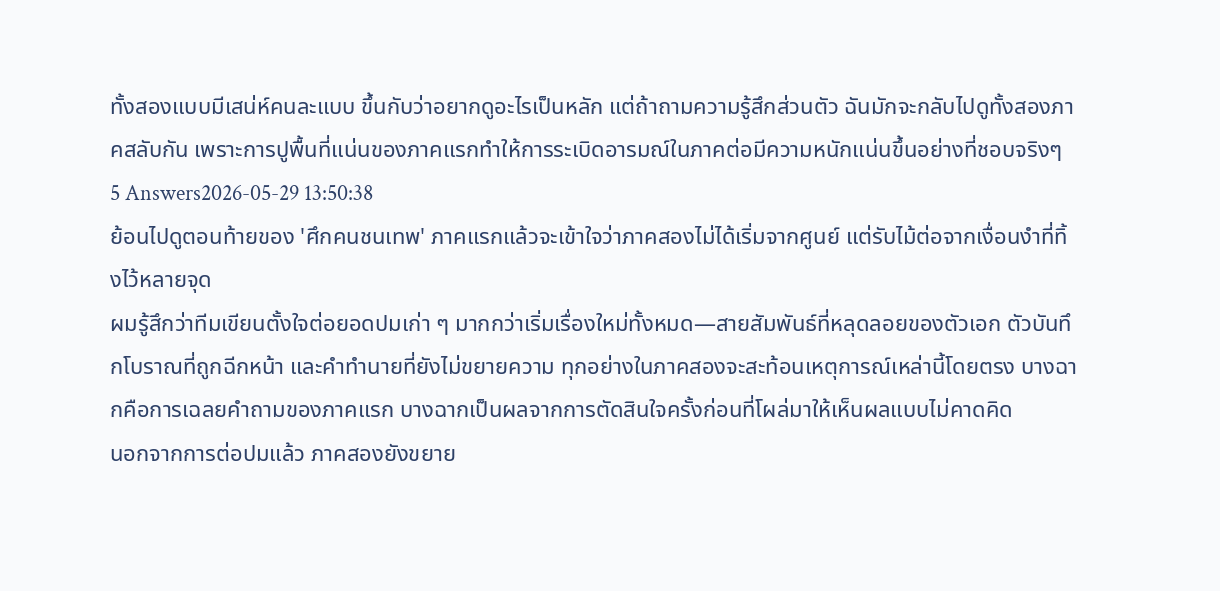ทั้งสองแบบมีเสน่ห์คนละแบบ ขึ้นกับว่าอยากดูอะไรเป็นหลัก แต่ถ้าถามความรู้สึกส่วนตัว ฉันมักจะกลับไปดูทั้งสองภาคสลับกัน เพราะการปูพื้นที่แน่นของภาคแรกทำให้การระเบิดอารมณ์ในภาคต่อมีความหนักแน่นขึ้นอย่างที่ชอบจริงๆ
5 Answers2026-05-29 13:50:38
ย้อนไปดูตอนท้ายของ 'ศึกคนชนเทพ' ภาคแรกแล้วจะเข้าใจว่าภาคสองไม่ได้เริ่มจากศูนย์ แต่รับไม้ต่อจากเงื่อนงำที่ทิ้งไว้หลายจุด
ผมรู้สึกว่าทีมเขียนตั้งใจต่อยอดปมเก่า ๆ มากกว่าเริ่มเรื่องใหม่ทั้งหมด—สายสัมพันธ์ที่หลุดลอยของตัวเอก ตัวบันทึกโบราณที่ถูกฉีกหน้า และคำทำนายที่ยังไม่ขยายความ ทุกอย่างในภาคสองจะสะท้อนเหตุการณ์เหล่านี้โดยตรง บางฉากคือการเฉลยคำถามของภาคแรก บางฉากเป็นผลจากการตัดสินใจครั้งก่อนที่โผล่มาให้เห็นผลแบบไม่คาดคิด
นอกจากการต่อปมแล้ว ภาคสองยังขยาย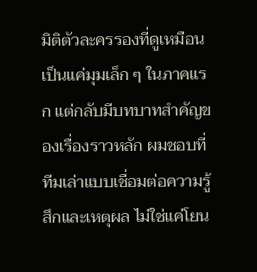มิติตัวละครรองที่ดูเหมือนเป็นแค่มุมเล็ก ๆ ในภาคแรก แต่กลับมีบทบาทสำคัญของเรื่องราวหลัก ผมชอบที่ทีมเล่าแบบเชื่อมต่อความรู้สึกและเหตุผล ไม่ใช่แค่โยน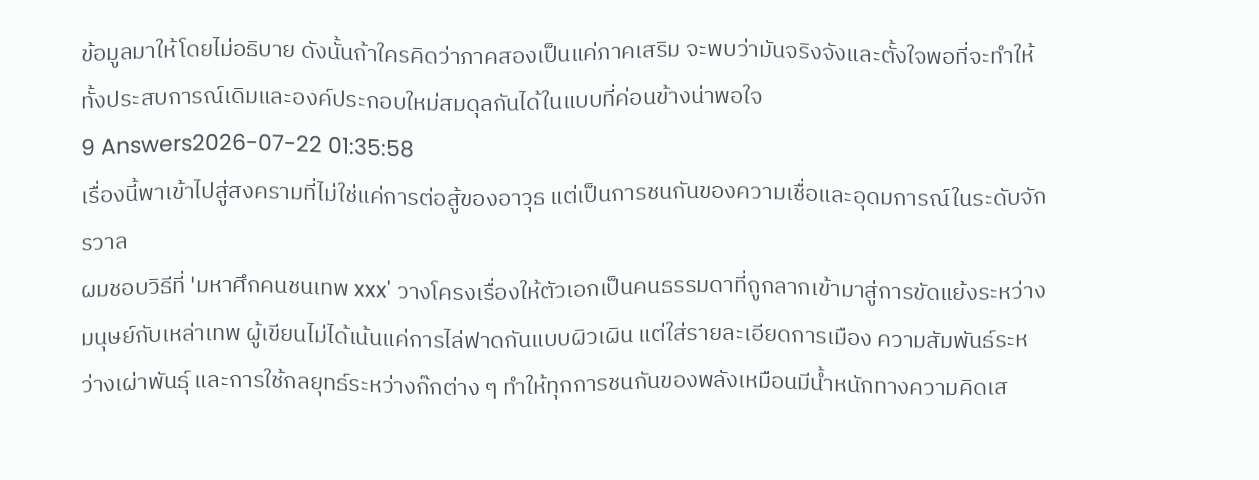ข้อมูลมาให้โดยไม่อธิบาย ดังนั้นถ้าใครคิดว่าภาคสองเป็นแค่ภาคเสริม จะพบว่ามันจริงจังและตั้งใจพอที่จะทำให้ทั้งประสบการณ์เดิมและองค์ประกอบใหม่สมดุลกันได้ในแบบที่ค่อนข้างน่าพอใจ
9 Answers2026-07-22 01:35:58
เรื่องนี้พาเข้าไปสู่สงครามที่ไม่ใช่แค่การต่อสู้ของอาวุธ แต่เป็นการชนกันของความเชื่อและอุดมการณ์ในระดับจักรวาล
ผมชอบวิธีที่ 'มหาศึกคนชนเทพ xxx' วางโครงเรื่องให้ตัวเอกเป็นคนธรรมดาที่ถูกลากเข้ามาสู่การขัดแย้งระหว่างมนุษย์กับเหล่าเทพ ผู้เขียนไม่ได้เน้นแค่การไล่ฟาดกันแบบผิวเผิน แต่ใส่รายละเอียดการเมือง ความสัมพันธ์ระหว่างเผ่าพันธุ์ และการใช้กลยุทธ์ระหว่างก๊กต่าง ๆ ทำให้ทุกการชนกันของพลังเหมือนมีน้ำหนักทางความคิดเส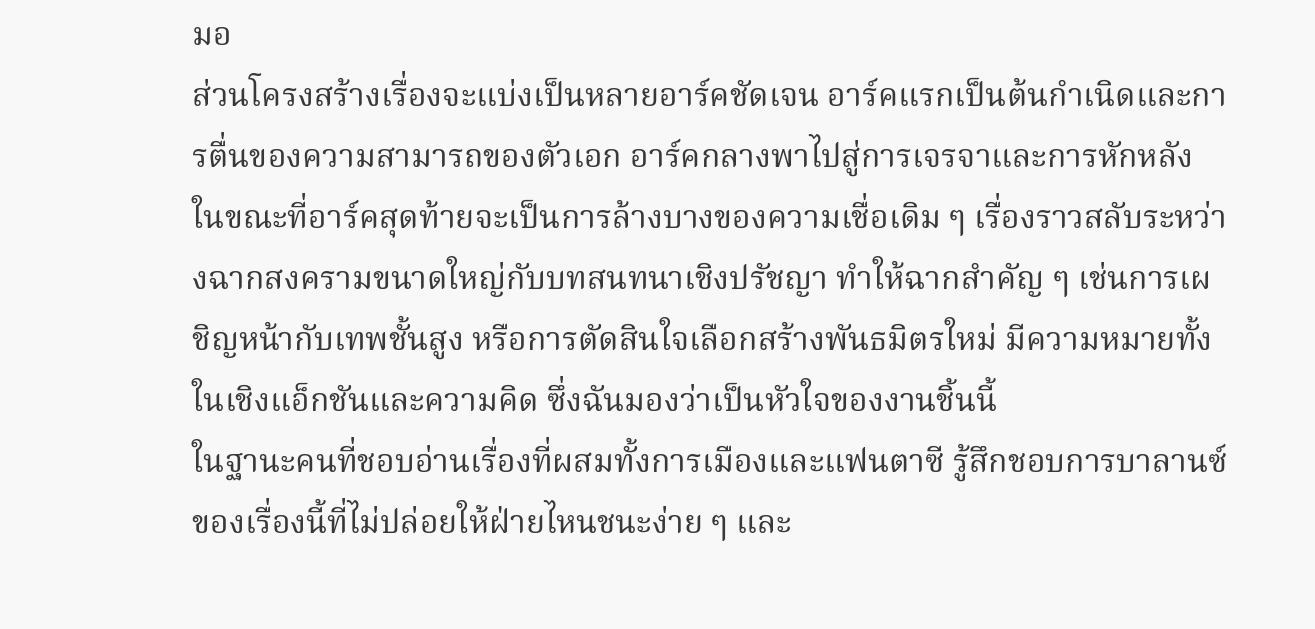มอ
ส่วนโครงสร้างเรื่องจะแบ่งเป็นหลายอาร์คชัดเจน อาร์คแรกเป็นต้นกำเนิดและการตื่นของความสามารถของตัวเอก อาร์คกลางพาไปสู่การเจรจาและการหักหลัง ในขณะที่อาร์คสุดท้ายจะเป็นการล้างบางของความเชื่อเดิม ๆ เรื่องราวสลับระหว่างฉากสงครามขนาดใหญ่กับบทสนทนาเชิงปรัชญา ทำให้ฉากสำคัญ ๆ เช่นการเผชิญหน้ากับเทพชั้นสูง หรือการตัดสินใจเลือกสร้างพันธมิตรใหม่ มีความหมายทั้งในเชิงแอ็กชันและความคิด ซึ่งฉันมองว่าเป็นหัวใจของงานชิ้นนี้
ในฐานะคนที่ชอบอ่านเรื่องที่ผสมทั้งการเมืองและแฟนตาซี รู้สึกชอบการบาลานซ์ของเรื่องนี้ที่ไม่ปล่อยให้ฝ่ายไหนชนะง่าย ๆ และ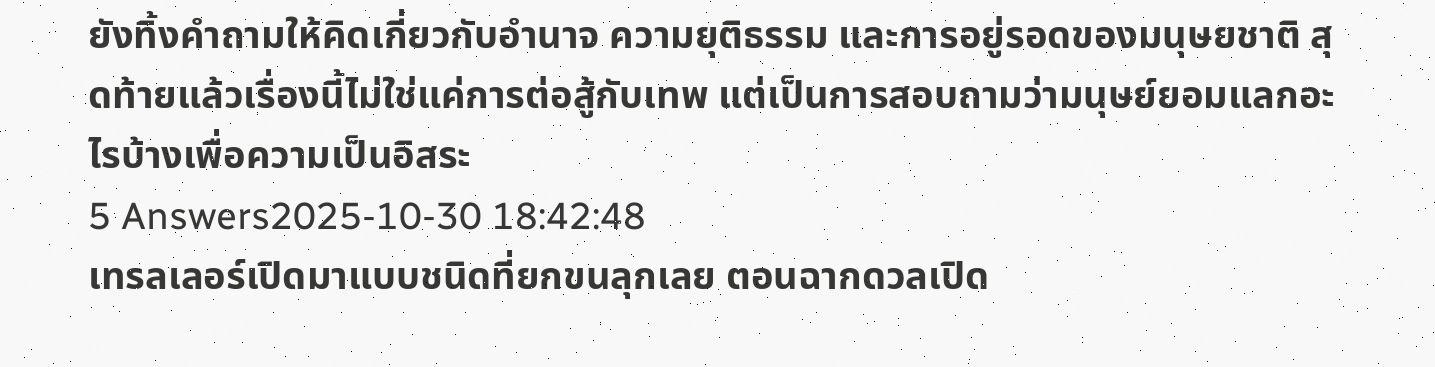ยังทิ้งคำถามให้คิดเกี่ยวกับอำนาจ ความยุติธรรม และการอยู่รอดของมนุษยชาติ สุดท้ายแล้วเรื่องนี้ไม่ใช่แค่การต่อสู้กับเทพ แต่เป็นการสอบถามว่ามนุษย์ยอมแลกอะไรบ้างเพื่อความเป็นอิสระ
5 Answers2025-10-30 18:42:48
เทรลเลอร์เปิดมาแบบชนิดที่ยกขนลุกเลย ตอนฉากดวลเปิด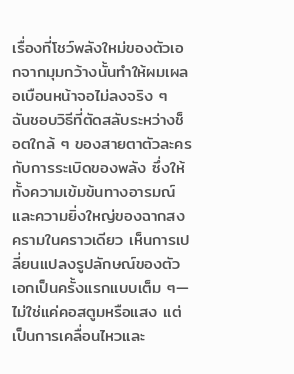เรื่องที่โชว์พลังใหม่ของตัวเอกจากมุมกว้างนั้นทำให้ผมเผลอเบือนหน้าจอไม่ลงจริง ๆ
ฉันชอบวิธีที่ตัดสลับระหว่างช็อตใกล้ ๆ ของสายตาตัวละครกับการระเบิดของพลัง ซึ่งให้ทั้งความเข้มข้นทางอารมณ์และความยิ่งใหญ่ของฉากสงครามในคราวเดียว เห็นการเปลี่ยนแปลงรูปลักษณ์ของตัวเอกเป็นครั้งแรกแบบเต็ม ๆ—ไม่ใช่แค่คอสตูมหรือแสง แต่เป็นการเคลื่อนไหวและ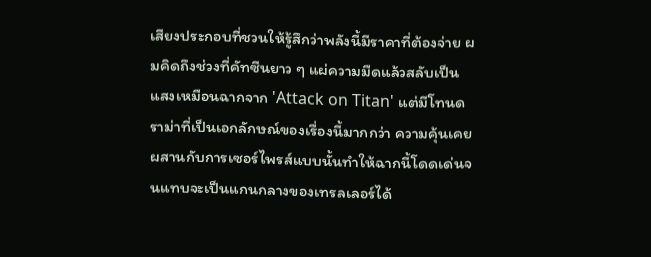เสียงประกอบที่ชวนให้รู้สึกว่าพลังนี้มีราคาที่ต้องจ่าย ผมคิดถึงช่วงที่คัทซีนยาว ๆ แผ่ความมืดแล้วสลับเป็นแสงเหมือนฉากจาก 'Attack on Titan' แต่มีโทนดราม่าที่เป็นเอกลักษณ์ของเรื่องนี้มากกว่า ความคุ้นเคยผสานกับการเซอร์ไพรส์แบบนั้นทำให้ฉากนี้โดดเด่นจนแทบจะเป็นแกนกลางของเทรลเลอร์ได้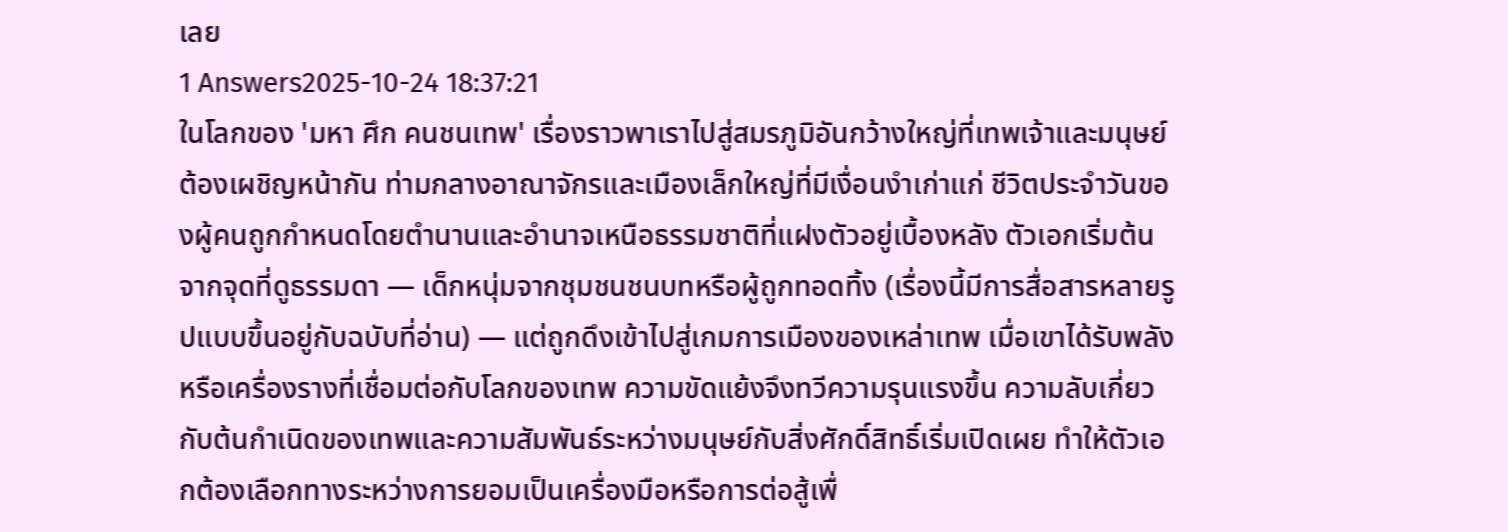เลย
1 Answers2025-10-24 18:37:21
ในโลกของ 'มหา ศึก คนชนเทพ' เรื่องราวพาเราไปสู่สมรภูมิอันกว้างใหญ่ที่เทพเจ้าและมนุษย์ต้องเผชิญหน้ากัน ท่ามกลางอาณาจักรและเมืองเล็กใหญ่ที่มีเงื่อนงำเก่าแก่ ชีวิตประจำวันของผู้คนถูกกำหนดโดยตำนานและอำนาจเหนือธรรมชาติที่แฝงตัวอยู่เบื้องหลัง ตัวเอกเริ่มต้นจากจุดที่ดูธรรมดา — เด็กหนุ่มจากชุมชนชนบทหรือผู้ถูกทอดทิ้ง (เรื่องนี้มีการสื่อสารหลายรูปแบบขึ้นอยู่กับฉบับที่อ่าน) — แต่ถูกดึงเข้าไปสู่เกมการเมืองของเหล่าเทพ เมื่อเขาได้รับพลังหรือเครื่องรางที่เชื่อมต่อกับโลกของเทพ ความขัดแย้งจึงทวีความรุนแรงขึ้น ความลับเกี่ยวกับต้นกำเนิดของเทพและความสัมพันธ์ระหว่างมนุษย์กับสิ่งศักดิ์สิทธิ์เริ่มเปิดเผย ทำให้ตัวเอกต้องเลือกทางระหว่างการยอมเป็นเครื่องมือหรือการต่อสู้เพื่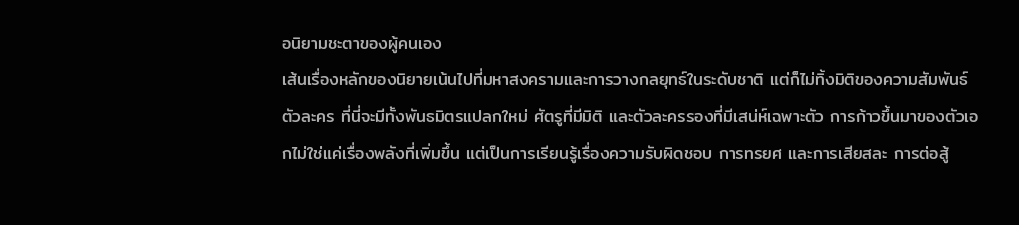อนิยามชะตาของผู้คนเอง
เส้นเรื่องหลักของนิยายเน้นไปที่มหาสงครามและการวางกลยุทธ์ในระดับชาติ แต่ก็ไม่ทิ้งมิติของความสัมพันธ์ตัวละคร ที่นี่จะมีทั้งพันธมิตรแปลกใหม่ ศัตรูที่มีมิติ และตัวละครรองที่มีเสน่ห์เฉพาะตัว การก้าวขึ้นมาของตัวเอกไม่ใช่แค่เรื่องพลังที่เพิ่มขึ้น แต่เป็นการเรียนรู้เรื่องความรับผิดชอบ การทรยศ และการเสียสละ การต่อสู้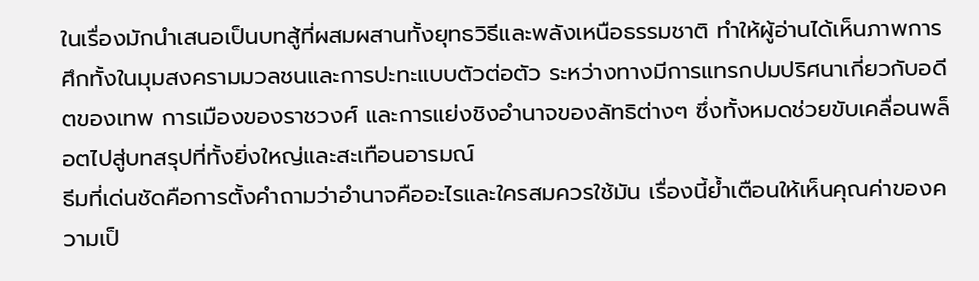ในเรื่องมักนำเสนอเป็นบทสู้ที่ผสมผสานทั้งยุทธวิธีและพลังเหนือธรรมชาติ ทำให้ผู้อ่านได้เห็นภาพการศึกทั้งในมุมสงครามมวลชนและการปะทะแบบตัวต่อตัว ระหว่างทางมีการแทรกปมปริศนาเกี่ยวกับอดีตของเทพ การเมืองของราชวงศ์ และการแย่งชิงอำนาจของลัทธิต่างๆ ซึ่งทั้งหมดช่วยขับเคลื่อนพล็อตไปสู่บทสรุปที่ทั้งยิ่งใหญ่และสะเทือนอารมณ์
ธีมที่เด่นชัดคือการตั้งคำถามว่าอำนาจคืออะไรและใครสมควรใช้มัน เรื่องนี้ย้ำเตือนให้เห็นคุณค่าของความเป็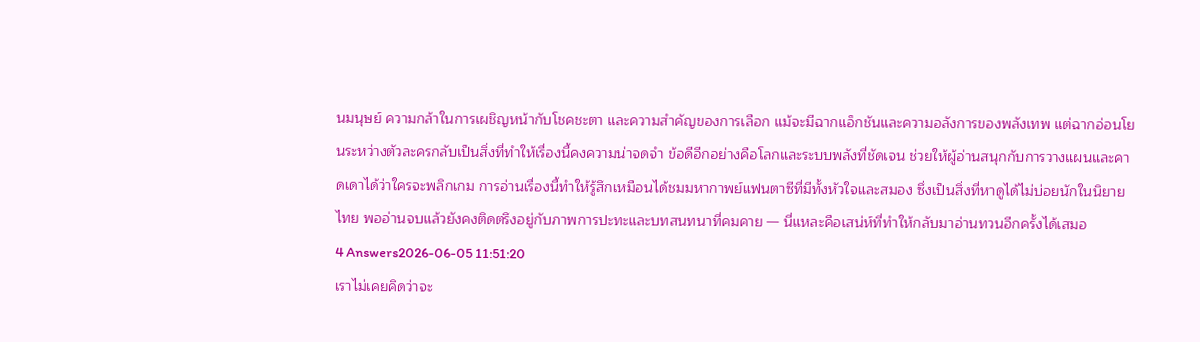นมนุษย์ ความกล้าในการเผชิญหน้ากับโชคชะตา และความสำคัญของการเลือก แม้จะมีฉากแอ็กชันและความอลังการของพลังเทพ แต่ฉากอ่อนโยนระหว่างตัวละครกลับเป็นสิ่งที่ทำให้เรื่องนี้คงความน่าจดจำ ข้อดีอีกอย่างคือโลกและระบบพลังที่ชัดเจน ช่วยให้ผู้อ่านสนุกกับการวางแผนและคาดเดาได้ว่าใครจะพลิกเกม การอ่านเรื่องนี้ทำให้รู้สึกเหมือนได้ชมมหากาพย์แฟนตาซีที่มีทั้งหัวใจและสมอง ซึ่งเป็นสิ่งที่หาดูได้ไม่บ่อยนักในนิยายไทย พออ่านจบแล้วยังคงติดตรึงอยู่กับภาพการปะทะและบทสนทนาที่คมคาย — นี่แหละคือเสน่ห์ที่ทำให้กลับมาอ่านทวนอีกครั้งได้เสมอ
4 Answers2026-06-05 11:51:20
เราไม่เคยคิดว่าจะ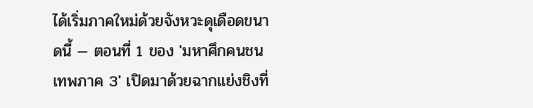ได้เริ่มภาคใหม่ด้วยจังหวะดุเดือดขนาดนี้ — ตอนที่ 1 ของ 'มหาศึกคนชนเทพภาค 3' เปิดมาด้วยฉากแย่งชิงที่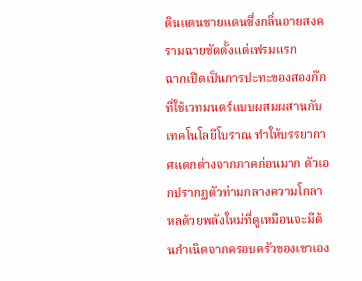ดินแดนชายแดนซึ่งกลิ่นอายสงครามฉายชัดตั้งแต่เฟรมแรก
ฉากเปิดเป็นการปะทะของสองก๊กที่ใช้เวทมนตร์แบบผสมผสานกับเทคโนโลยีโบราณ ทำให้บรรยากาศแตกต่างจากภาคก่อนมาก ตัวเอกปรากฏตัวท่ามกลางความโกลาหลด้วยพลังใหม่ที่ดูเหมือนจะมีต้นกำเนิดจากครอบครัวของเขาเอง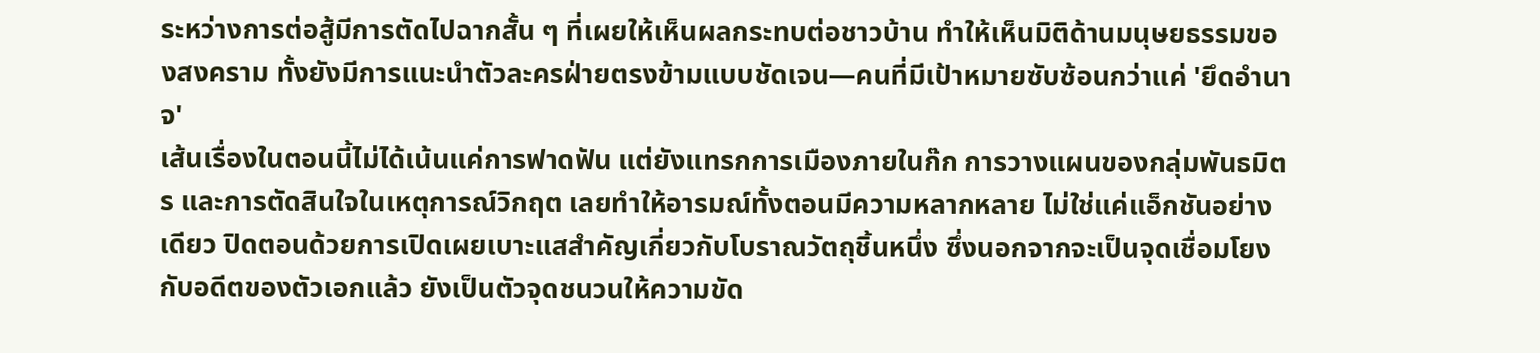ระหว่างการต่อสู้มีการตัดไปฉากสั้น ๆ ที่เผยให้เห็นผลกระทบต่อชาวบ้าน ทำให้เห็นมิติด้านมนุษยธรรมของสงคราม ทั้งยังมีการแนะนำตัวละครฝ่ายตรงข้ามแบบชัดเจน—คนที่มีเป้าหมายซับซ้อนกว่าแค่ 'ยึดอำนาจ'
เส้นเรื่องในตอนนี้ไม่ได้เน้นแค่การฟาดฟัน แต่ยังแทรกการเมืองภายในก๊ก การวางแผนของกลุ่มพันธมิตร และการตัดสินใจในเหตุการณ์วิกฤต เลยทำให้อารมณ์ทั้งตอนมีความหลากหลาย ไม่ใช่แค่แอ็กชันอย่างเดียว ปิดตอนด้วยการเปิดเผยเบาะแสสำคัญเกี่ยวกับโบราณวัตถุชิ้นหนึ่ง ซึ่งนอกจากจะเป็นจุดเชื่อมโยงกับอดีตของตัวเอกแล้ว ยังเป็นตัวจุดชนวนให้ความขัด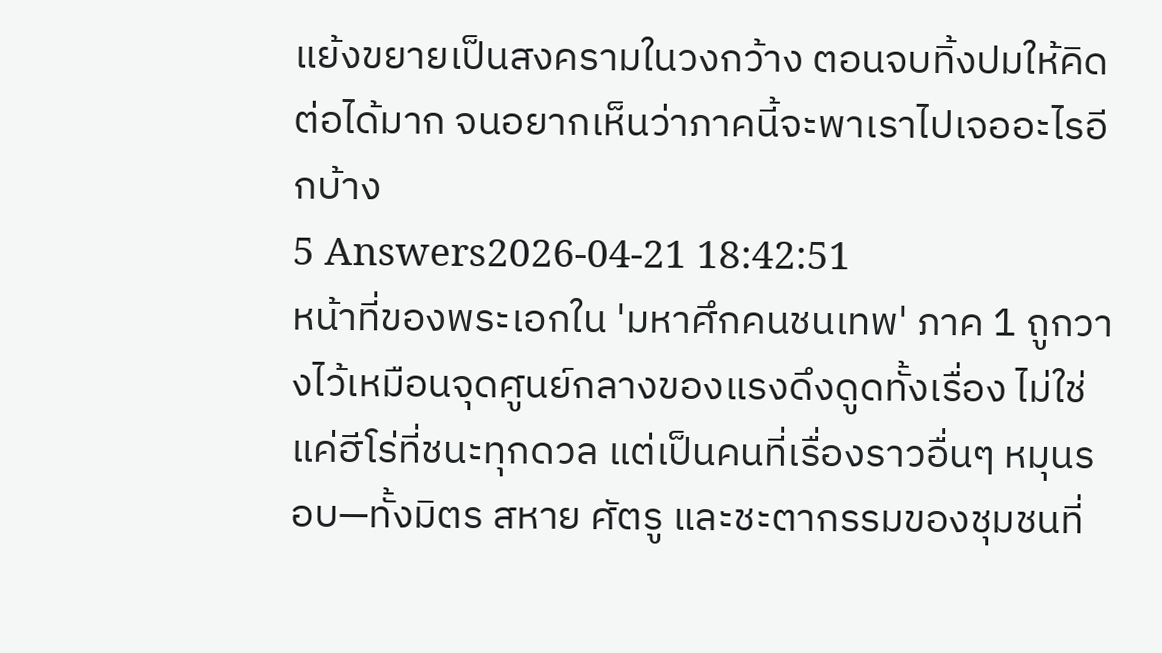แย้งขยายเป็นสงครามในวงกว้าง ตอนจบทิ้งปมให้คิดต่อได้มาก จนอยากเห็นว่าภาคนี้จะพาเราไปเจออะไรอีกบ้าง
5 Answers2026-04-21 18:42:51
หน้าที่ของพระเอกใน 'มหาศึกคนชนเทพ' ภาค 1 ถูกวางไว้เหมือนจุดศูนย์กลางของแรงดึงดูดทั้งเรื่อง ไม่ใช่แค่ฮีโร่ที่ชนะทุกดวล แต่เป็นคนที่เรื่องราวอื่นๆ หมุนรอบ—ทั้งมิตร สหาย ศัตรู และชะตากรรมของชุมชนที่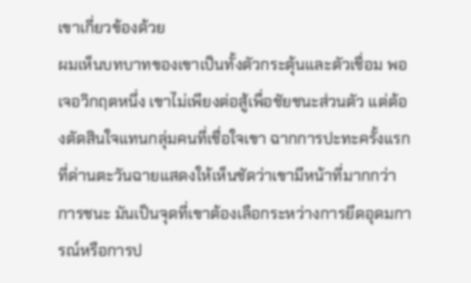เขาเกี่ยวข้องด้วย
ผมเห็นบทบาทของเขาเป็นทั้งตัวกระตุ้นและตัวเชื่อม พอเจอวิกฤตหนึ่ง เขาไม่เพียงต่อสู้เพื่อชัยชนะส่วนตัว แต่ต้องตัดสินใจแทนกลุ่มคนที่เชื่อใจเขา ฉากการปะทะครั้งแรกที่ด่านตะวันฉายแสดงให้เห็นชัดว่าเขามีหน้าที่มากกว่าการชนะ มันเป็นจุดที่เขาต้องเลือกระหว่างการยึดอุดมการณ์หรือการป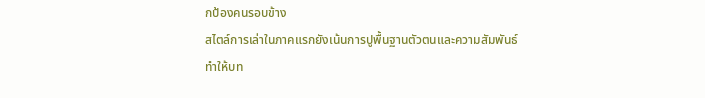กป้องคนรอบข้าง
สไตล์การเล่าในภาคแรกยังเน้นการปูพื้นฐานตัวตนและความสัมพันธ์ ทำให้บท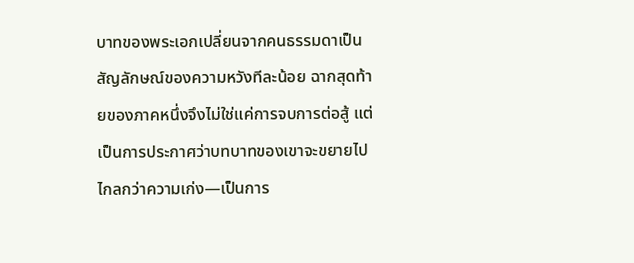บาทของพระเอกเปลี่ยนจากคนธรรมดาเป็นสัญลักษณ์ของความหวังทีละน้อย ฉากสุดท้ายของภาคหนึ่งจึงไม่ใช่แค่การจบการต่อสู้ แต่เป็นการประกาศว่าบทบาทของเขาจะขยายไปไกลกว่าความเก่ง—เป็นการ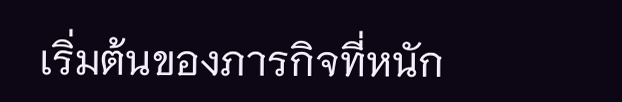เริ่มต้นของภารกิจที่หนัก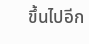ขึ้นไปอีก